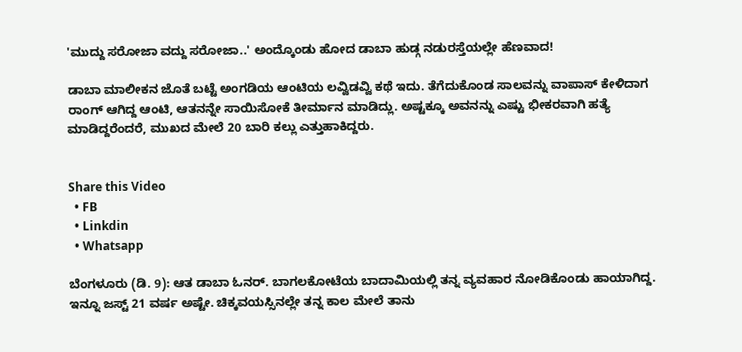'ಮುದ್ದು ಸರೋಜಾ ವದ್ದು ಸರೋಜಾ..' ಅಂದ್ಕೊಂಡು ಹೋದ ಡಾಬಾ ಹುಡ್ಗ ನಡುರಸ್ತೆಯಲ್ಲೇ ಹೆಣವಾದ!

ಡಾಬಾ ಮಾಲೀಕನ ಜೊತೆ ಬಟ್ಟೆ ಅಂಗಡಿಯ ಆಂಟಿಯ ಲವ್ವಿಡವ್ವಿ ಕಥೆ ಇದು. ತೆಗೆದುಕೊಂಡ ಸಾಲವನ್ನು ವಾಪಾಸ್‌ ಕೇಳಿದಾಗ ರಾಂಗ್‌ ಆಗಿದ್ದ ಆಂಟಿ, ಆತನನ್ನೇ ಸಾಯಿಸೋಕೆ ತೀರ್ಮಾನ ಮಾಡಿದ್ಲು. ಅಷ್ಟಕ್ಕೂ ಅವನನ್ನು ಎಷ್ಟು ಭೀಕರವಾಗಿ ಹತ್ಯೆ ಮಾಡಿದ್ದರೆಂದರೆ, ಮುಖದ ಮೇಲೆ 20 ಬಾರಿ ಕಲ್ಲು ಎತ್ತುಹಾಕಿದ್ದರು.


Share this Video
  • FB
  • Linkdin
  • Whatsapp

ಬೆಂಗಳೂರು (ಡಿ. 9): ಆತ ಡಾಬಾ ಓನರ್. ಬಾಗಲಕೋಟೆಯ ಬಾದಾಮಿಯಲ್ಲಿ ತನ್ನ ವ್ಯವಹಾರ ನೋಡಿಕೊಂಡು ಹಾಯಾಗಿದ್ದ. ಇನ್ನೂ ಜಸ್ಟ್ 21 ವರ್ಷ ಅಷ್ಟೇ. ಚಿಕ್ಕವಯಸ್ಸಿನಲ್ಲೇ ತನ್ನ ಕಾಲ ಮೇಲೆ ತಾನು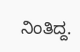ನಿಂತಿದ್ದ.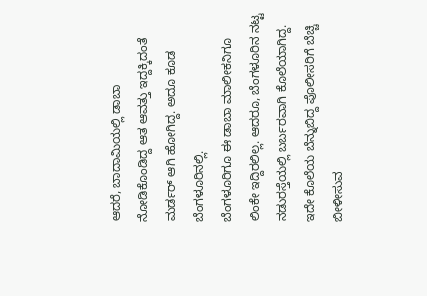ಆದರೆ, ಬಾದಾಮಿಯಲ್ಲಿ ಡಾಬಾ ನೋಡಿಕೊಂಡಿದ್ದ ಆತ ಆವತ್ತು ಇದ್ದಕ್ಕಿದಂತೆ ಮರ್ಡರ್ ಆಗಿ ಹೋಗಿದ್ದ. ಅದೂ ಕೂಡ ಬೆಂಗಳೂರಿನಲ್ಲಿ.
ಬೆಂಗಳೂರಿಗೂ ಈ ಡಾಬಾ ಮಾಲೀಕನಿಗೂ ಲಿಂಕೇ ಇದ್ದಿರಲಿಲ್ಲ. ಆದರೂ, ಬೆಂಗಳೂರಿನ ನಟ್ಟ ನಡುರಸ್ತೆಯಲ್ಲಿ ಬರ್ಬರವಾಗಿ ಕೊಲೆಯಾಗಿದ್ದ. ಇದೇ ಕೊಲೆಯ ಬೆನ್ನುಬಿದ್ದ ಪೊಲೀಸರಿಗೆ ಬೆಚ್ಚಿ ಬೀಳೀಸುವ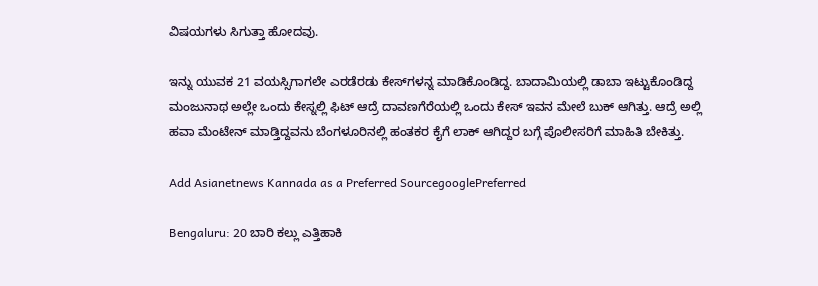ವಿಷಯಗಳು ಸಿಗುತ್ತಾ ಹೋದವು.

ಇನ್ನು ಯುವಕ 21 ವಯಸ್ಸಿಗಾಗಲೇ ಎರಡೆರಡು ಕೇಸ್‌ಗಳನ್ನ ಮಾಡಿಕೊಂಡಿದ್ದ. ಬಾದಾಮಿಯಲ್ಲಿ ಡಾಬಾ ಇಟ್ಟುಕೊಂಡಿದ್ದ ಮಂಜುನಾಥ ಅಲ್ಲೇ ಒಂದು ಕೇಸ್ನಲ್ಲಿ ಫಿಟ್ ಆದ್ರೆ ದಾವಣಗೆರೆಯಲ್ಲಿ ಒಂದು ಕೇಸ್ ಇವನ ಮೇಲೆ ಬುಕ್ ಆಗಿತ್ತು. ಆದ್ರೆ ಅಲ್ಲಿ ಹವಾ ಮೆಂಟೇನ್ ಮಾಡ್ತಿದ್ದವನು ಬೆಂಗಳೂರಿನಲ್ಲಿ ಹಂತಕರ ಕೈಗೆ ಲಾಕ್ ಆಗಿದ್ದರ ಬಗ್ಗೆ ಪೊಲೀಸರಿಗೆ ಮಾಹಿತಿ ಬೇಕಿತ್ತು.

Add Asianetnews Kannada as a Preferred SourcegooglePreferred

Bengaluru: 20 ಬಾರಿ ಕಲ್ಲು ಎತ್ತಿಹಾಕಿ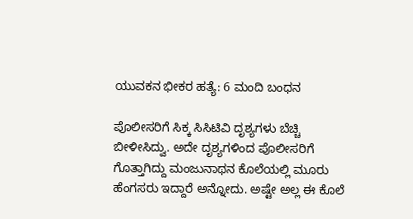ಯುವಕನ ಭೀಕರ ಹತ್ಯೆ: 6 ಮಂದಿ ಬಂಧನ

ಪೊಲೀಸರಿಗೆ ಸಿಕ್ಕ ಸಿಸಿಟಿವಿ ದೃಶ್ಯಗಳು ಬೆಚ್ಚಿ ಬೀಳೀಸಿದ್ವು. ಅದೇ ದೃಶ್ಯಗಳಿಂದ ಪೊಲೀಸರಿಗೆ ಗೊತ್ತಾಗಿದ್ದು ಮಂಜುನಾಥನ ಕೊಲೆಯಲ್ಲಿ ಮೂರು ಹೆಂಗಸರು ಇದ್ದಾರೆ ಅನ್ನೋದು. ಅಷ್ಟೇ ಅಲ್ಲ ಈ ಕೊಲೆ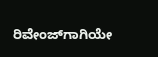ರಿವೇಂಜ್‌ಗಾಗಿಯೇ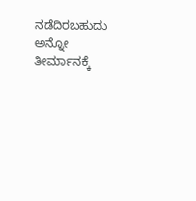ನಡೆದಿರಬಹುದು ಅನ್ನೋ ತೀರ್ಮಾನಕ್ಕೆ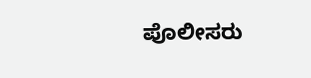ಪೊಲೀಸರು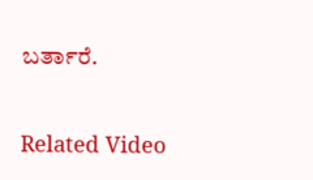ಬರ್ತಾರೆ.

Related Video